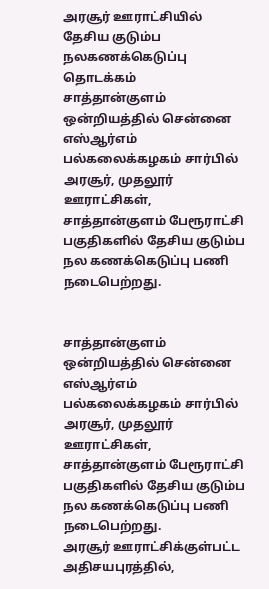அரசூர் ஊராட்சியில் தேசிய குடும்ப நலகணக்கெடுப்பு தொடக்கம்
சாத்தான்குளம் ஒன்றியத்தில் சென்னை எஸ்ஆர்எம் பல்கலைக்கழகம் சார்பில் அரசூர், முதலூர் ஊராட்சிகள், சாத்தான்குளம் பேரூராட்சி பகுதிகளில் தேசிய குடும்ப நல கணக்கெடுப்பு பணி நடைபெற்றது.


சாத்தான்குளம் ஒன்றியத்தில் சென்னை எஸ்ஆர்எம் பல்கலைக்கழகம் சார்பில் அரசூர், முதலூர் ஊராட்சிகள், சாத்தான்குளம் பேரூராட்சி பகுதிகளில் தேசிய குடும்ப நல கணக்கெடுப்பு பணி நடைபெற்றது.
அரசூர் ஊராட்சிக்குள்பட்ட அதிசயபுரத்தில்,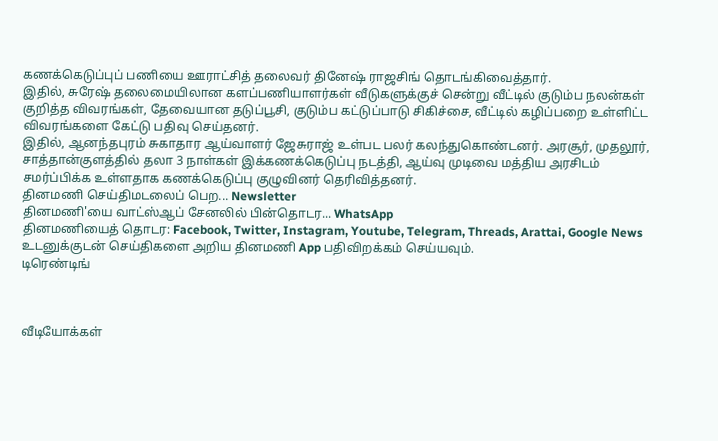கணக்கெடுப்புப் பணியை ஊராட்சித் தலைவர் தினேஷ் ராஜசிங் தொடங்கிவைத்தார்.
இதில், சுரேஷ் தலைமையிலான களப்பணியாளர்கள் வீடுகளுக்குச் சென்று வீட்டில் குடும்ப நலன்கள் குறித்த விவரங்கள், தேவையான தடுப்பூசி, குடும்ப கட்டுப்பாடு சிகிச்சை, வீட்டில் கழிப்பறை உள்ளிட்ட விவரங்களை கேட்டு பதிவு செய்தனர்.
இதில், ஆனந்தபுரம் சுகாதார ஆய்வாளர் ஜேசுராஜ் உள்பட பலர் கலந்துகொண்டனர். அரசூர், முதலூர், சாத்தான்குளத்தில் தலா 3 நாள்கள் இக்கணக்கெடுப்பு நடத்தி, ஆய்வு முடிவை மத்திய அரசிடம் சமர்ப்பிக்க உள்ளதாக கணக்கெடுப்பு குழுவினர் தெரிவித்தனர்.
தினமணி செய்திமடலைப் பெற... Newsletter
தினமணி'யை வாட்ஸ்ஆப் சேனலில் பின்தொடர... WhatsApp
தினமணியைத் தொடர: Facebook, Twitter, Instagram, Youtube, Telegram, Threads, Arattai, Google News
உடனுக்குடன் செய்திகளை அறிய தினமணி App பதிவிறக்கம் செய்யவும்.
டிரெண்டிங்



வீடியோக்கள்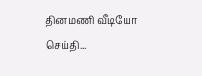தினமணி வீடியோ செய்தி...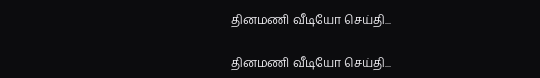தினமணி வீடியோ செய்தி...

தினமணி வீடியோ செய்தி...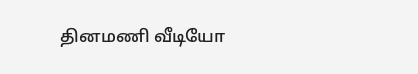தினமணி வீடியோ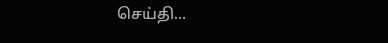செய்தி...